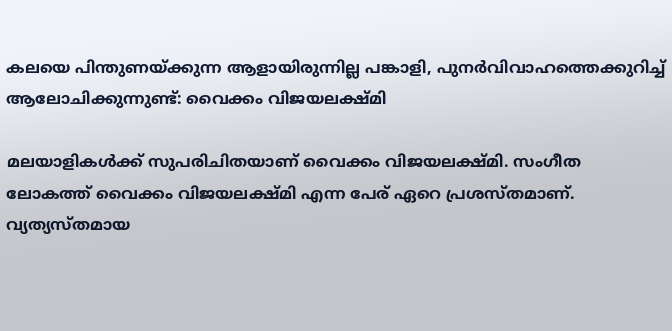കലയെ പിന്തുണയ്ക്കുന്ന ആളായിരുന്നില്ല പങ്കാളി, പുനര്‍വിവാഹത്തെക്കുറിച്ച് ആലോചിക്കുന്നുണ്ട്: വൈക്കം വിജയലക്ഷ്മി

മലയാളികള്‍ക്ക് സുപരിചിതയാണ് വൈക്കം വിജയലക്ഷ്മി. സംഗീത ലോകത്ത് വൈക്കം വിജയലക്ഷ്മി എന്ന പേര് ഏറെ പ്രശസ്തമാണ്. വ്യത്യസ്തമായ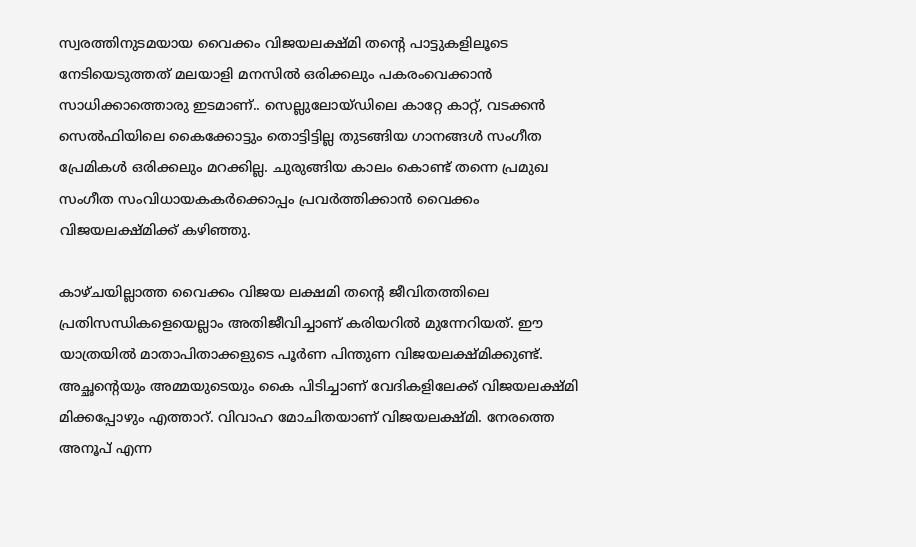സ്വരത്തിനുടമയായ വൈക്കം വിജയലക്ഷ്മി തന്റെ പാട്ടുകളിലൂടെ നേടിയെടുത്തത് മലയാളി മനസില്‍ ഒരിക്കലും പകരംവെക്കാന്‍ സാധിക്കാത്തൊരു ഇടമാണ്.. സെല്ലുലോയ്ഡിലെ കാറ്റേ കാറ്റ്, വടക്കന്‍ സെല്‍ഫിയിലെ കൈക്കോട്ടും തൊട്ടിട്ടില്ല തുടങ്ങിയ ഗാനങ്ങള്‍ സംഗീത പ്രേമികള്‍ ഒരിക്കലും മറക്കില്ല. ചുരുങ്ങിയ കാലം കൊണ്ട് തന്നെ പ്രമുഖ സംഗീത സംവിധായകകര്‍ക്കൊപ്പം പ്രവര്‍ത്തിക്കാന്‍ വൈക്കം വിജയലക്ഷ്മിക്ക് കഴിഞ്ഞു.

കാഴ്ചയില്ലാത്ത വൈക്കം വിജയ ലക്ഷമി തന്റെ ജീവിതത്തിലെ പ്രതിസന്ധികളെയെല്ലാം അതിജീവിച്ചാണ് കരിയറില്‍ മുന്നേറിയത്. ഈ യാത്രയില്‍ മാതാപിതാക്കളുടെ പൂര്‍ണ പിന്തുണ വിജയലക്ഷ്മിക്കുണ്ട്. അച്ഛന്റെയും അമ്മയുടെയും കൈ പിടിച്ചാണ് വേദികളിലേക്ക് വിജയലക്ഷ്മി മിക്കപ്പോഴും എത്താറ്. വിവാഹ മോചിതയാണ് വിജയലക്ഷ്മി. നേരത്തെ അനൂപ് എന്ന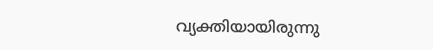വ്യക്തിയായിരുന്നു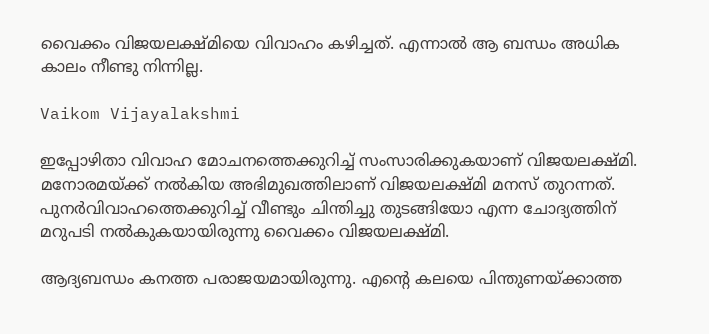വൈക്കം വിജയലക്ഷ്മിയെ വിവാഹം കഴിച്ചത്. എന്നാല്‍ ആ ബന്ധം അധിക കാലം നീണ്ടു നിന്നില്ല.

Vaikom Vijayalakshmi

ഇപ്പോഴിതാ വിവാഹ മോചനത്തെക്കുറിച്ച് സംസാരിക്കുകയാണ് വിജയലക്ഷ്മി. മനോരമയ്ക്ക് നല്‍കിയ അഭിമുഖത്തിലാണ് വിജയലക്ഷ്മി മനസ് തുറന്നത്. പുനര്‍വിവാഹത്തെക്കുറിച്ച് വീണ്ടും ചിന്തിച്ചു തുടങ്ങിയോ എന്ന ചോദ്യത്തിന് മറുപടി നല്‍കുകയായിരുന്നു വൈക്കം വിജയലക്ഷ്മി.

ആദ്യബന്ധം കനത്ത പരാജയമായിരുന്നു. എന്റെ കലയെ പിന്തുണയ്ക്കാത്ത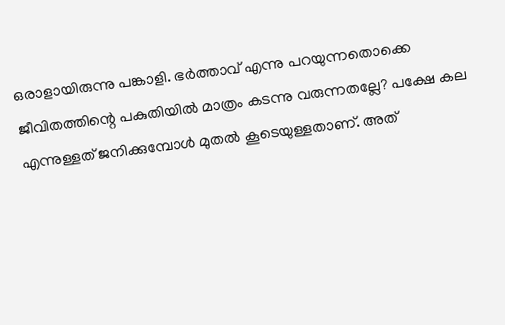ഒരാളായിരുന്നു പങ്കാളി. ഭര്‍ത്താവ് എന്നു പറയുന്നതൊക്കെ ജീവിതത്തിന്റെ പകുതിയില്‍ മാത്രം കടന്നു വരുന്നതല്ലേ? പക്ഷേ കല എന്നുള്ളത് ജനിക്കുമ്പോള്‍ മുതല്‍ കൂടെയുള്ളതാണ്. അത്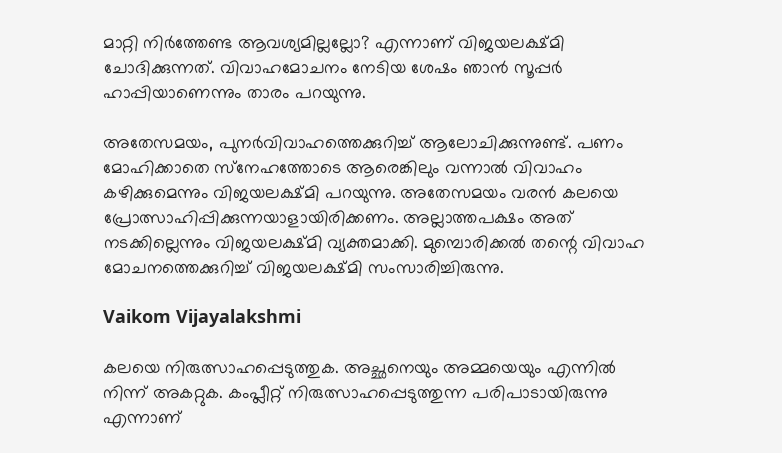മാറ്റി നിര്‍ത്തേണ്ട ആവശ്യമില്ലല്ലോ? എന്നാണ് വിജയലക്ഷ്മി ചോദിക്കുന്നത്. വിവാഹമോചനം നേടിയ ശേഷം ഞാന്‍ സൂപ്പര്‍ ഹാപ്പിയാണെന്നും താരം പറയുന്നു.

അതേസമയം, പുനര്‍വിവാഹത്തെക്കുറിച്ച് ആലോചിക്കുന്നുണ്ട്. പണം മോഹിക്കാതെ സ്‌നേഹത്തോടെ ആരെങ്കിലും വന്നാല്‍ വിവാഹം കഴിക്കുമെന്നും വിജയലക്ഷ്മി പറയുന്നു. അതേസമയം വരന്‍ കലയെ പ്രോത്സാഹിപ്പിക്കുന്നയാളായിരിക്കണം. അല്ലാത്തപക്ഷം അത് നടക്കില്ലെന്നും വിജയലക്ഷ്മി വ്യക്തമാക്കി. മുമ്പൊരിക്കല്‍ തന്റെ വിവാഹ മോചനത്തെക്കുറിച്ച് വിജയലക്ഷ്മി സംസാരിച്ചിരുന്നു.

Vaikom Vijayalakshmi

കലയെ നിരുത്സാഹപ്പെടുത്തുക. അച്ഛനെയും അമ്മയെയും എന്നില്‍ നിന്ന് അകറ്റുക. കംപ്ലീറ്റ് നിരുത്സാഹപ്പെടുത്തുന്ന പരിപാടായിരുന്നു എന്നാണ്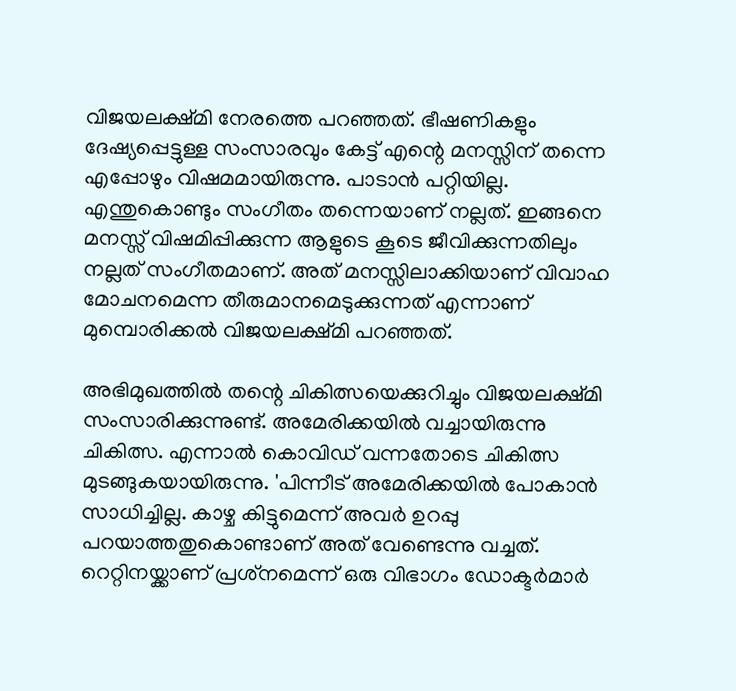വിജയലക്ഷ്മി നേരത്തെ പറഞ്ഞത്. ഭീഷണികളും ദേഷ്യപ്പെട്ടുള്ള സംസാരവും കേട്ട് എന്റെ മനസ്സിന് തന്നെ എപ്പോഴും വിഷമമായിരുന്നു. പാടാന്‍ പറ്റിയില്ല. എന്തുകൊണ്ടും സംഗീതം തന്നെയാണ് നല്ലത്. ഇങ്ങനെ മനസ്സ് വിഷമിപ്പിക്കുന്ന ആളുടെ കൂടെ ജീവിക്കുന്നതിലും നല്ലത് സംഗീതമാണ്. അത് മനസ്സിലാക്കിയാണ് വിവാഹ മോചനമെന്ന തീരുമാനമെടുക്കുന്നത് എന്നാണ് മുമ്പൊരിക്കല്‍ വിജയലക്ഷ്മി പറഞ്ഞത്.

അഭിമുഖത്തില്‍ തന്റെ ചികിത്സയെക്കുറിച്ചും വിജയലക്ഷ്മി സംസാരിക്കുന്നുണ്ട്. അമേരിക്കയില്‍ വച്ചായിരുന്നു ചികിത്സ. എന്നാല്‍ കൊവിഡ് വന്നതോടെ ചികിത്സ മുടങ്ങുകയായിരുന്നു. 'പിന്നീട് അമേരിക്കയില്‍ പോകാന്‍ സാധിച്ചില്ല. കാഴ്ച കിട്ടുമെന്ന് അവര്‍ ഉറപ്പു പറയാത്തതുകൊണ്ടാണ് അത് വേണ്ടെന്നു വച്ചത്. റെറ്റിനയ്ക്കാണ് പ്രശ്‌നമെന്ന് ഒരു വിഭാഗം ഡോക്ടര്‍മാര്‍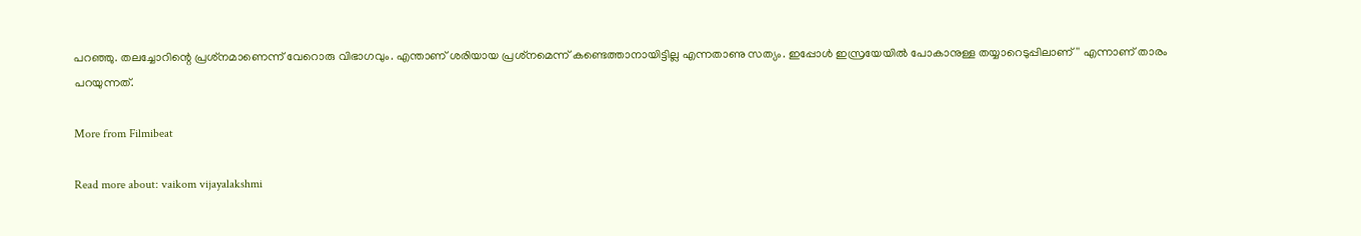പറഞ്ഞു. തലച്ചോറിന്റെ പ്രശ്‌നമാണെന്ന് വേറൊരു വിഭാഗവും. എന്താണ് ശരിയായ പ്രശ്‌നമെന്ന് കണ്ടെത്താനായിട്ടില്ല എന്നതാണു സത്യം. ഇപ്പോള്‍ ഇസ്രയേയില്‍ പോകാനുള്ള തയ്യാറെടുപ്പിലാണ്'' എന്നാണ് താരം പറയുന്നത്.

More from Filmibeat

Read more about: vaikom vijayalakshmi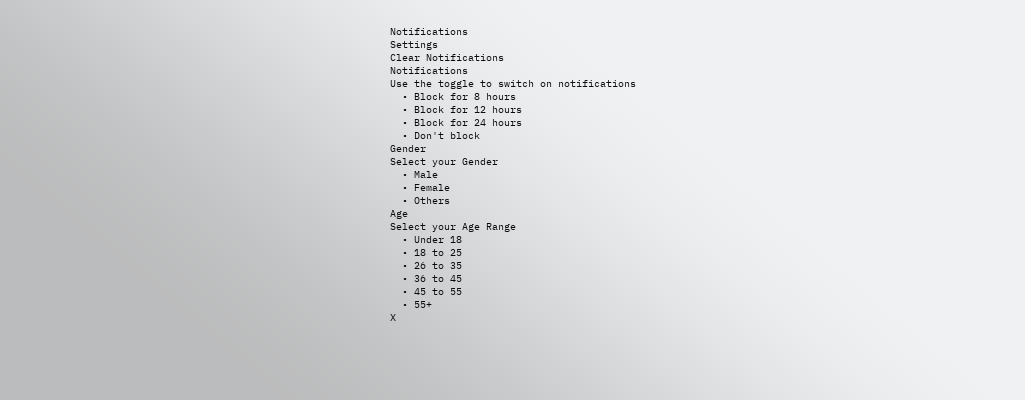Notifications
Settings
Clear Notifications
Notifications
Use the toggle to switch on notifications
  • Block for 8 hours
  • Block for 12 hours
  • Block for 24 hours
  • Don't block
Gender
Select your Gender
  • Male
  • Female
  • Others
Age
Select your Age Range
  • Under 18
  • 18 to 25
  • 26 to 35
  • 36 to 45
  • 45 to 55
  • 55+
X